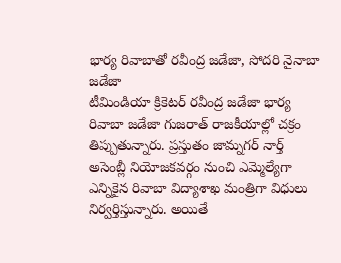భార్య రివాబాతో రవీంద్ర జడేజా, సోదరి నైనాబా జడేజా
టీమిండియా క్రికెటర్ రవీంద్ర జడేజా భార్య రివాబా జడేజా గుజరాత్ రాజకీయాల్లో చక్రం తిప్పుతున్నారు. ప్రస్తుతం జామ్నగర్ నార్త్ అసెంబ్లీ నియోజకవర్గం నుంచి ఎమ్మెల్యేగా ఎన్నికైన రివాబా విద్యాశాఖ మంత్రిగా విధులు నిర్వర్తిస్తున్నారు. అయితే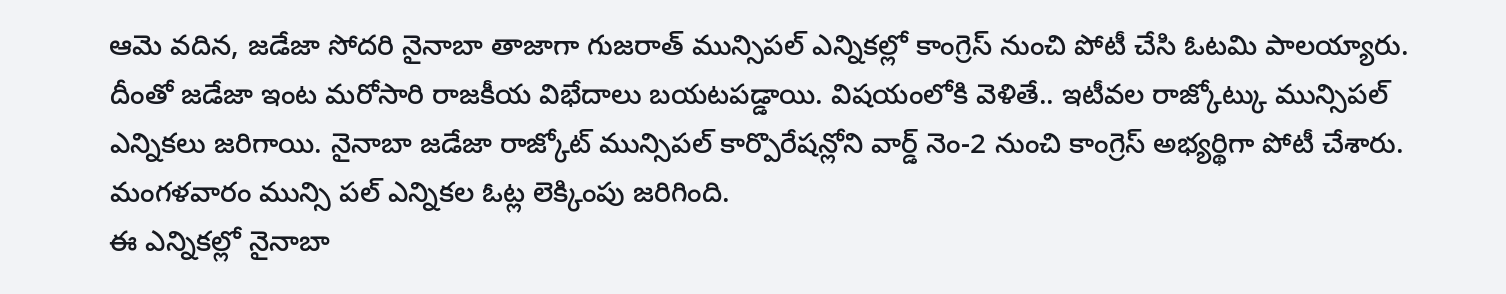ఆమె వదిన, జడేజా సోదరి నైనాబా తాజాగా గుజరాత్ మున్సిపల్ ఎన్నికల్లో కాంగ్రెస్ నుంచి పోటీ చేసి ఓటమి పాలయ్యారు.
దీంతో జడేజా ఇంట మరోసారి రాజకీయ విభేదాలు బయటపడ్డాయి. విషయంలోకి వెళితే.. ఇటీవల రాజ్కోట్కు మున్సిపల్ ఎన్నికలు జరిగాయి. నైనాబా జడేజా రాజ్కోట్ మున్సిపల్ కార్పొరేషన్లోని వార్డ్ నెం-2 నుంచి కాంగ్రెస్ అభ్యర్థిగా పోటీ చేశారు. మంగళవారం మున్సి పల్ ఎన్నికల ఓట్ల లెక్కింపు జరిగింది.
ఈ ఎన్నికల్లో నైనాబా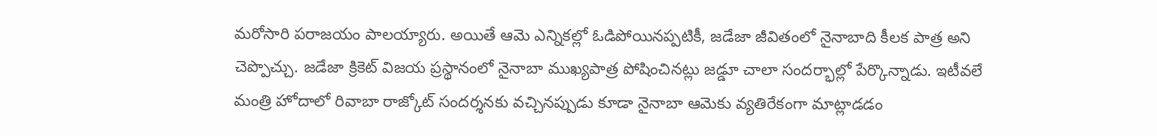మరోసారి పరాజయం పాలయ్యారు. అయితే ఆమె ఎన్నికల్లో ఓడిపోయినప్పటికీ, జడేజా జీవితంలో నైనాబాది కీలక పాత్ర అని చెప్పొచ్చు. జడేజా క్రికెట్ విజయ ప్రస్థానంలో నైనాబా ముఖ్యపాత్ర పోషించినట్లు జడ్డూ చాలా సందర్భాల్లో పేర్కొన్నాడు. ఇటీవలే మంత్రి హోదాలో రివాబా రాజ్కోట్ సందర్శనకు వచ్చినప్పుడు కూడా నైనాబా ఆమెకు వ్యతిరేకంగా మాట్లాడడం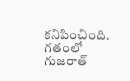కనిపించింది.
గతంలో గుజరాత్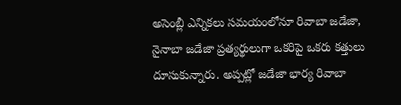అసెంబ్లీ ఎన్నికలు సమయంలోనూ రివాబా జడేజా, నైనాబా జడేజా ప్రత్యర్థులుగా ఒకరిపై ఒకరు కత్తులు దూసుకున్నారు. అప్పట్లో జడేజా భార్య రివాబా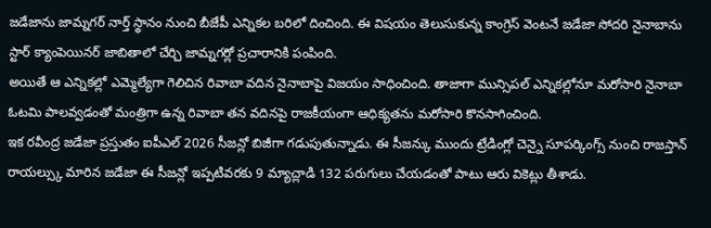జడేజాను జామ్నగర్ నార్త్ స్థానం నుంచి బీజేపీ ఎన్నికల బరిలో దించింది. ఈ విషయం తెలుసుకున్న కాంగ్రెస్ వెంటనే జడేజా సోదరి నైనాబాను స్టార్ క్యాంపెయినర్ జాబితాలో చేర్చి జామ్నగర్లో ప్రచారానికి పంపింది.
అయితే ఆ ఎన్నికల్లో ఎమ్మెల్యేగా గెలిచిన రివాబా వదిన నైనాబాపై విజయం సాధించింది. తాజాగా మున్సిపల్ ఎన్నికల్లోనూ మరోసారి నైనాబా ఓటమి పాలవ్వడంతో మంత్రిగా ఉన్న రివాబా తన వదినపై రాజకీయంగా ఆధిక్యతను మరోసారి కొనసాగించింది.
ఇక రవీంద్ర జడేజా ప్రస్తుతం ఐపీఎల్ 2026 సీజన్లో బిజీగా గడుపుతున్నాడు. ఈ సీజన్కు ముందు ట్రేడింగ్లో చెన్నై సూపర్కింగ్స్ నుంచి రాజస్తాన్ రాయల్స్కు మారిన జడేజా ఈ సీజన్లో ఇప్పటివరకు 9 మ్యాచ్లాడి 132 పరుగులు చేయడంతో పాటు ఆరు వికెట్లు తీశాడు.